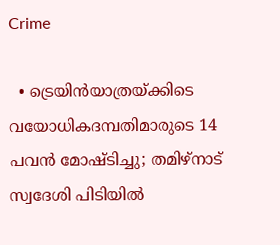Crime

  • ട്രെയിന്‍യാത്രയ്ക്കിടെ വയോധികദമ്പതിമാരുടെ 14 പവന്‍ മോഷ്ടിച്ചു; തമിഴ്നാട് സ്വദേശി പിടിയില്‍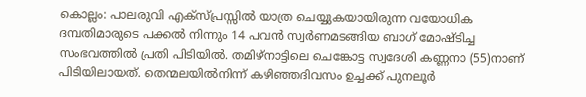കൊല്ലം: പാലരുവി എക്‌സ്പ്രസ്സില്‍ യാത്ര ചെയ്യുകയായിരുന്ന വയോധിക ദമ്പതിമാരുടെ പക്കല്‍ നിന്നും 14 പവന്‍ സ്വര്‍ണമടങ്ങിയ ബാഗ് മോഷ്ടിച്ച സംഭവത്തില്‍ പ്രതി പിടിയില്‍. തമിഴ്‌നാട്ടിലെ ചെങ്കോട്ട സ്വദേശി കണ്ണനാ (55)നാണ് പിടിയിലായത്. തെന്മലയില്‍നിന്ന് കഴിഞ്ഞദിവസം ഉച്ചക്ക് പുനലൂര്‍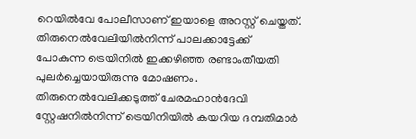റെയില്‍വേ പോലീസാണ് ഇയാളെ അറസ്റ്റ് ചെയ്തത്. തിരുനെല്‍വേലിയില്‍നിന്ന് പാലക്കാട്ടേക്ക് പോകുന്ന ട്രെയിനില്‍ ഇക്കഴിഞ്ഞ രണ്ടാംതീയതി പുലര്‍ച്ചെയായിരുന്നു മോഷണം. തിരുനെല്‍വേലിക്കടുത്ത് ചേരമഹാന്‍ദേവി സ്റ്റേഷനില്‍നിന്ന് ട്രെയിനിയില്‍ കയറിയ ദമ്പതിമാര്‍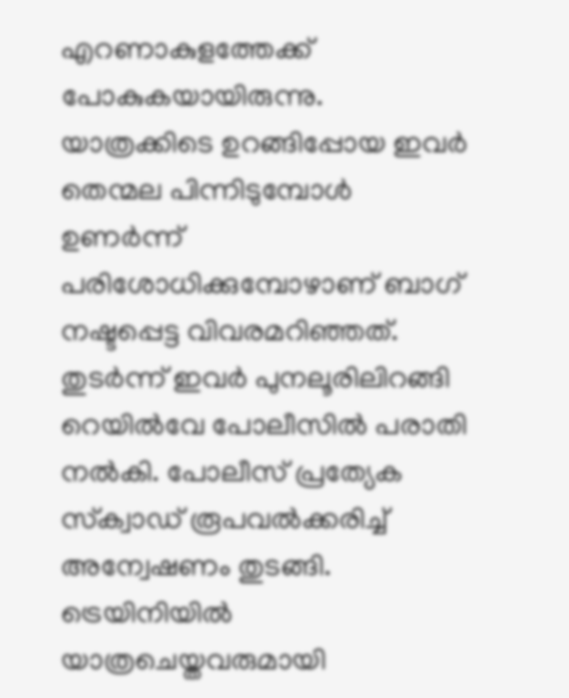എറണാകുളത്തേക്ക് പോകുകയായിരുന്നു. യാത്രക്കിടെ ഉറങ്ങിപ്പോയ ഇവര്‍ തെന്മല പിന്നിടുമ്പോള്‍ ഉണര്‍ന്ന് പരിശോധിക്കുമ്പോഴാണ് ബാഗ് നഷ്ടപ്പെട്ട വിവരമറിഞ്ഞത്. തുടര്‍ന്ന് ഇവര്‍ പുനലൂരിലിറങ്ങി റെയില്‍വേ പോലീസില്‍ പരാതി നല്‍കി. പോലീസ് പ്രത്യേക സ്‌ക്വാഡ് രൂപവല്‍ക്കരിച്ച് അന്വേഷണം തുടങ്ങി. ട്രെയിനിയില്‍ യാത്രചെയ്തവരുമായി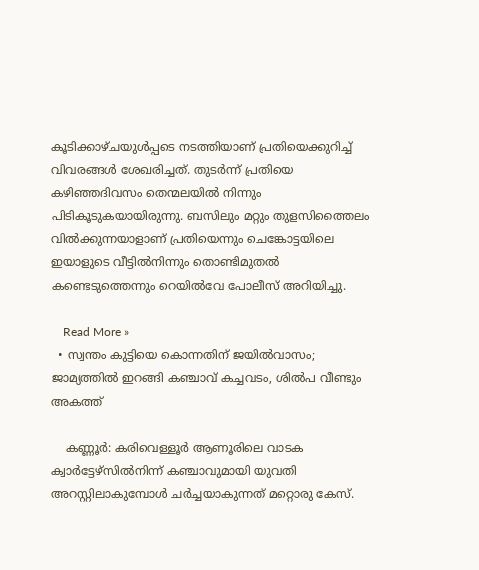കൂടിക്കാഴ്ചയുള്‍പ്പടെ നടത്തിയാണ് പ്രതിയെക്കുറിച്ച് വിവരങ്ങള്‍ ശേഖരിച്ചത്. തുടര്‍ന്ന് പ്രതിയെ കഴിഞ്ഞദിവസം തെന്മലയില്‍ നിന്നും പിടികൂടുകയായിരുന്നു. ബസിലും മറ്റും തുളസിത്തൈലം വില്‍ക്കുന്നയാളാണ് പ്രതിയെന്നും ചെങ്കോട്ടയിലെ ഇയാളുടെ വീട്ടില്‍നിന്നും തൊണ്ടിമുതല്‍ കണ്ടെടുത്തെന്നും റെയില്‍വേ പോലീസ് അറിയിച്ചു.

    Read More »
  • സ്വന്തം കുട്ടിയെ കൊന്നതിന് ജയില്‍വാസം; ജാമ്യത്തില്‍ ഇറങ്ങി കഞ്ചാവ് കച്ചവടം, ശില്‍പ വീണ്ടും അകത്ത്

    കണ്ണൂര്‍: കരിവെള്ളൂര്‍ ആണൂരിലെ വാടക ക്വാര്‍ട്ടേഴ്സില്‍നിന്ന് കഞ്ചാവുമായി യുവതി അറസ്റ്റിലാകുമ്പോള്‍ ചര്‍ച്ചയാകുന്നത് മറ്റൊരു കേസ്.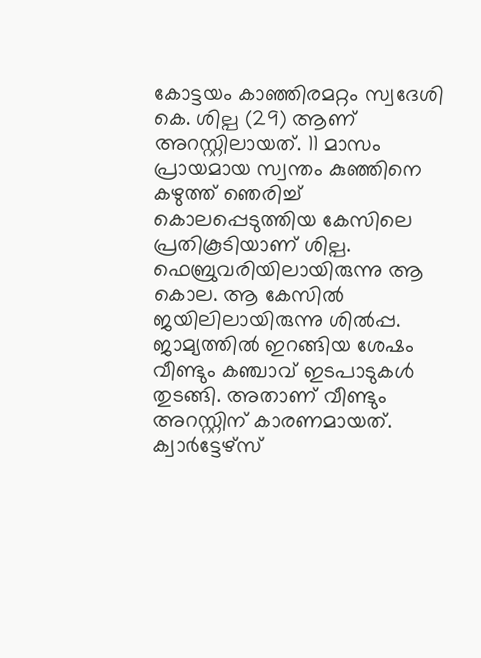കോട്ടയം കാഞ്ഞിരമറ്റം സ്വദേശി കെ. ശില്പ (29) ആണ് അറസ്റ്റിലായത്. 11 മാസം പ്രായമായ സ്വന്തം കുഞ്ഞിനെ കഴുത്ത് ഞെരിച്ച് കൊലപ്പെടുത്തിയ കേസിലെ പ്രതികൂടിയാണ് ശില്പ. ഫെബ്രുവരിയിലായിരുന്നു ആ കൊല. ആ കേസില്‍ ജയിലിലായിരുന്നു ശില്‍പ്പ. ജാമ്യത്തില്‍ ഇറങ്ങിയ ശേഷം വീണ്ടും കഞ്ചാവ് ഇടപാടുകള്‍ തുടങ്ങി. അതാണ് വീണ്ടും അറസ്റ്റിന് കാരണമായത്. ക്വാര്‍ട്ടേഴ്‌സ്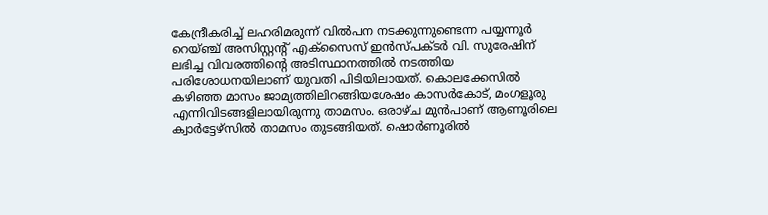കേന്ദ്രീകരിച്ച് ലഹരിമരുന്ന് വില്‍പന നടക്കുന്നുണ്ടെന്ന പയ്യന്നൂര്‍ റെയ്ഞ്ച് അസിസ്റ്റന്റ് എക്സൈസ് ഇന്‍സ്പക്ടര്‍ വി. സുരേഷിന് ലഭിച്ച വിവരത്തിന്റെ അടിസ്ഥാനത്തില്‍ നടത്തിയ പരിശോധനയിലാണ് യുവതി പിടിയിലായത്. കൊലക്കേസില്‍ കഴിഞ്ഞ മാസം ജാമ്യത്തിലിറങ്ങിയശേഷം കാസര്‍കോട്, മംഗളൂരു എന്നിവിടങ്ങളിലായിരുന്നു താമസം. ഒരാഴ്ച മുന്‍പാണ് ആണൂരിലെ ക്വാര്‍ട്ടേഴ്സില്‍ താമസം തുടങ്ങിയത്. ഷൊര്‍ണൂരില്‍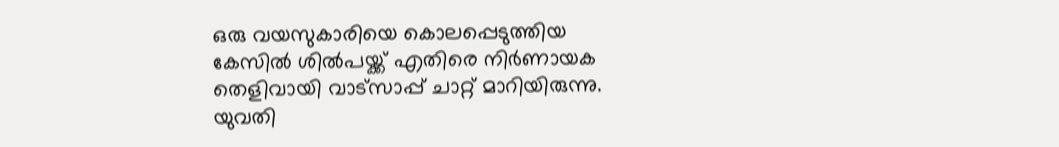ഒരു വയസുകാരിയെ കൊലപ്പെടുത്തിയ കേസില്‍ ശില്‍പയ്ക്ക് എതിരെ നിര്‍ണായക തെളിവായി വാട്‌സാപ്പ് ചാറ്റ് മാറിയിരുന്നു. യുവതി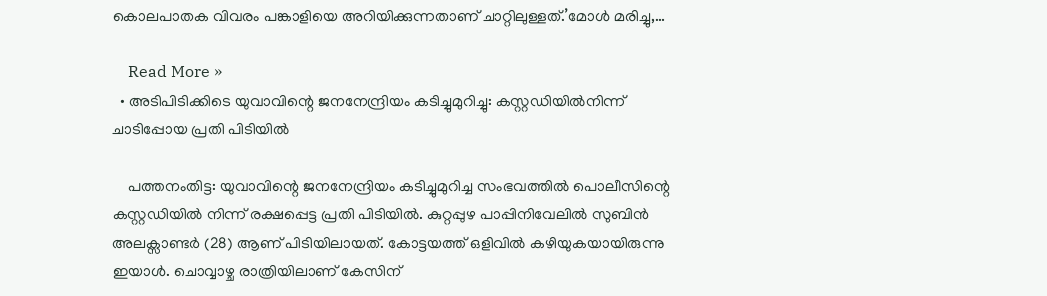കൊലപാതക വിവരം പങ്കാളിയെ അറിയിക്കുന്നതാണ് ചാറ്റിലുള്ളത്.’മോള്‍ മരിച്ചു,…

    Read More »
  • അടിപിടിക്കിടെ യുവാവിന്റെ ജനനേന്ദ്രിയം കടിച്ചുമുറിച്ചു: കസ്റ്റഡിയില്‍നിന്ന് ചാടിപ്പോയ പ്രതി പിടിയില്‍

    പത്തനംതിട്ട: യുവാവിന്റെ ജനനേന്ദ്രിയം കടിച്ചുമുറിച്ച സംഭവത്തില്‍ പൊലീസിന്റെ കസ്റ്റഡിയില്‍ നിന്ന് രക്ഷപ്പെട്ട പ്രതി പിടിയില്‍. കുറ്റപ്പുഴ പാപ്പിനിവേലില്‍ സുബിന്‍ അലക്സാണ്ടര്‍ (28) ആണ് പിടിയിലായത്. കോട്ടയത്ത് ഒളിവില്‍ കഴിയുകയായിരുന്നു ഇയാള്‍. ചൊവ്വാഴ്ച രാത്രിയിലാണ് കേസിന്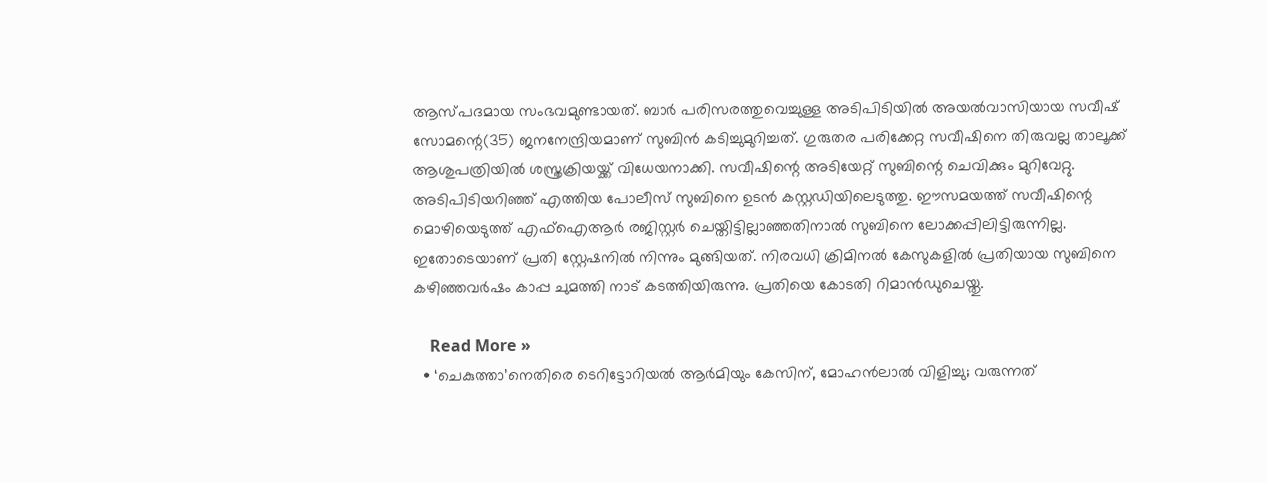ആസ്പദമായ സംഭവമുണ്ടായത്. ബാര്‍ പരിസരത്തുവെച്ചുള്ള അടിപിടിയില്‍ അയല്‍വാസിയായ സവീഷ് സോമന്റെ(35) ജനനേന്ദ്രിയമാണ് സുബിന്‍ കടിച്ചുമുറിച്ചത്. ഗുരുതര പരിക്കേറ്റ സവീഷിനെ തിരുവല്ല താലൂക്ക് ആശുപത്രിയില്‍ ശസ്ത്രക്രിയയ്ക്ക് വിധേയനാക്കി. സവീഷിന്റെ അടിയേറ്റ് സുബിന്റെ ചെവിക്കും മുറിവേറ്റു. അടിപിടിയറിഞ്ഞ് എത്തിയ പോലീസ് സുബിനെ ഉടന്‍ കസ്റ്റഡിയിലെടുത്തു. ഈസമയത്ത് സവീഷിന്റെ മൊഴിയെടുത്ത് എഫ്‌ഐആര്‍ രജിസ്റ്റര്‍ ചെയ്തിട്ടില്ലാഞ്ഞതിനാല്‍ സുബിനെ ലോക്കപ്പിലിട്ടിരുന്നില്ല. ഇതോടെയാണ് പ്രതി സ്റ്റേഷനില്‍ നിന്നും മുങ്ങിയത്. നിരവധി ക്രിമിനല്‍ കേസുകളില്‍ പ്രതിയായ സുബിനെ കഴിഞ്ഞവര്‍ഷം കാപ്പ ചുമത്തി നാട് കടത്തിയിരുന്നു. പ്രതിയെ കോടതി റിമാന്‍ഡുചെയ്തു.

    Read More »
  • ‘ചെകുത്താ’നെതിരെ ടെറിട്ടോറിയല്‍ ആര്‍മിയും കേസിന്, മോഹന്‍ലാല്‍ വിളിച്ചു; വരുന്നത്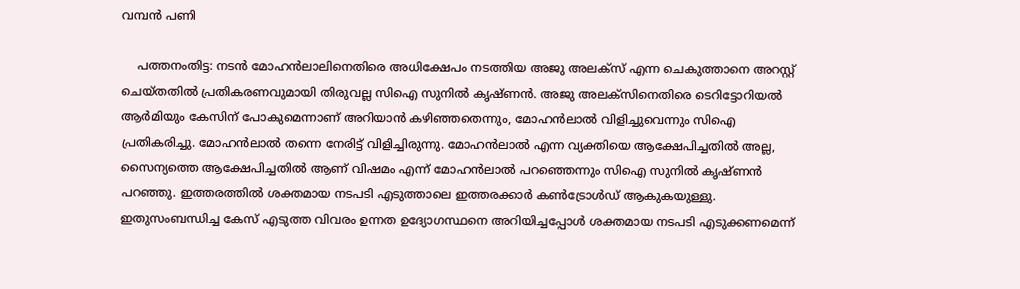വമ്പന്‍ പണി

    പത്തനംതിട്ട: നടന്‍ മോഹന്‍ലാലിനെതിരെ അധിക്ഷേപം നടത്തിയ അജു അലക്സ് എന്ന ചെകുത്താനെ അറസ്റ്റ് ചെയ്തതില്‍ പ്രതികരണവുമായി തിരുവല്ല സിഐ സുനില്‍ കൃഷ്ണന്‍. അജു അലക്സിനെതിരെ ടെറിട്ടോറിയല്‍ ആര്‍മിയും കേസിന് പോകുമെന്നാണ് അറിയാന്‍ കഴിഞ്ഞതെന്നും, മോഹന്‍ലാല്‍ വിളിച്ചുവെന്നും സിഐ പ്രതികരിച്ചു. മോഹന്‍ലാല്‍ തന്നെ നേരിട്ട് വിളിച്ചിരുന്നു. മോഹന്‍ലാല്‍ എന്ന വ്യക്തിയെ ആക്ഷേപിച്ചതില്‍ അല്ല, സൈന്യത്തെ ആക്ഷേപിച്ചതില്‍ ആണ് വിഷമം എന്ന് മോഹന്‍ലാല്‍ പറഞ്ഞെന്നും സിഐ സുനില്‍ കൃഷ്ണന്‍ പറഞ്ഞു. ഇത്തരത്തില്‍ ശക്തമായ നടപടി എടുത്താലെ ഇത്തരക്കാര്‍ കണ്‍ട്രോള്‍ഡ് ആകുകയുള്ളു. ഇതുസംബന്ധിച്ച കേസ് എടുത്ത വിവരം ഉന്നത ഉദ്യോഗസ്ഥനെ അറിയിച്ചപ്പോള്‍ ശക്തമായ നടപടി എടുക്കണമെന്ന്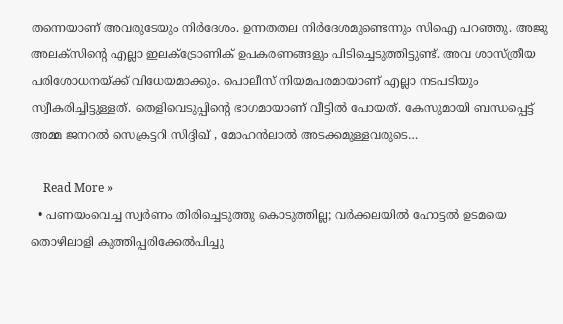തന്നെയാണ് അവരുടേയും നിര്‍ദേശം. ഉന്നതതല നിര്‍ദേശമുണ്ടെന്നും സിഐ പറഞ്ഞു. അജു അലക്സിന്റെ എല്ലാ ഇലക്ട്രോണിക് ഉപകരണങ്ങളും പിടിച്ചെടുത്തിട്ടുണ്ട്. അവ ശാസ്ത്രീയ പരിശോധനയ്ക്ക് വിധേയമാക്കും. പൊലീസ് നിയമപരമായാണ് എല്ലാ നടപടിയും സ്വീകരിച്ചിട്ടുള്ളത്. തെളിവെടുപ്പിന്റെ ഭാഗമായാണ് വീട്ടില്‍ പോയത്. കേസുമായി ബന്ധപ്പെട്ട് അമ്മ ജനറല്‍ സെക്രട്ടറി സിദ്ദിഖ് , മോഹന്‍ലാല്‍ അടക്കമുള്ളവരുടെ…

    Read More »
  • പണയംവെച്ച സ്വര്‍ണം തിരിച്ചെടുത്തു കൊടുത്തില്ല; വര്‍ക്കലയില്‍ ഹോട്ടല്‍ ഉടമയെ തൊഴിലാളി കുത്തിപ്പരിക്കേല്‍പിച്ചു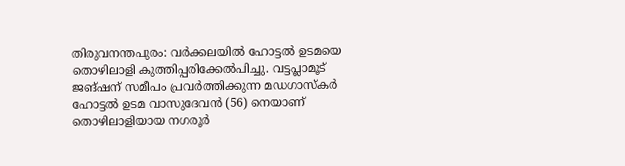തിരുവനന്തപുരം: വര്‍ക്കലയില്‍ ഹോട്ടല്‍ ഉടമയെ തൊഴിലാളി കുത്തിപ്പരിക്കേല്‍പിച്ചു. വട്ടപ്ലാമൂട് ജങ്ഷന് സമീപം പ്രവര്‍ത്തിക്കുന്ന മഡഗാസ്‌കര്‍ ഹോട്ടല്‍ ഉടമ വാസുദേവന്‍ (56) നെയാണ് തൊഴിലാളിയായ നഗരൂര്‍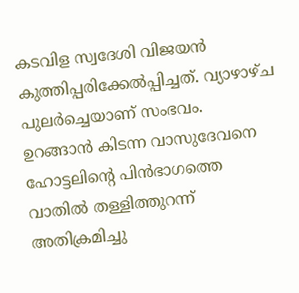കടവിള സ്വദേശി വിജയന്‍ കുത്തിപ്പരിക്കേല്‍പ്പിച്ചത്. വ്യാഴാഴ്ച പുലര്‍ച്ചെയാണ് സംഭവം. ഉറങ്ങാന്‍ കിടന്ന വാസുദേവനെ ഹോട്ടലിന്റെ പിന്‍ഭാഗത്തെ വാതില്‍ തള്ളിത്തുറന്ന് അതിക്രമിച്ചു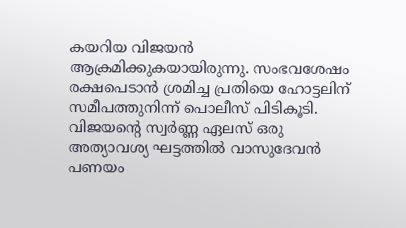കയറിയ വിജയന്‍ ആക്രമിക്കുകയായിരുന്നു. സംഭവശേഷം രക്ഷപെടാന്‍ ശ്രമിച്ച പ്രതിയെ ഹോട്ടലിന് സമീപത്തുനിന്ന് പൊലീസ് പിടികൂടി. വിജയന്റെ സ്വര്‍ണ്ണ ഏലസ് ഒരു അത്യാവശ്യ ഘട്ടത്തില്‍ വാസുദേവന്‍ പണയം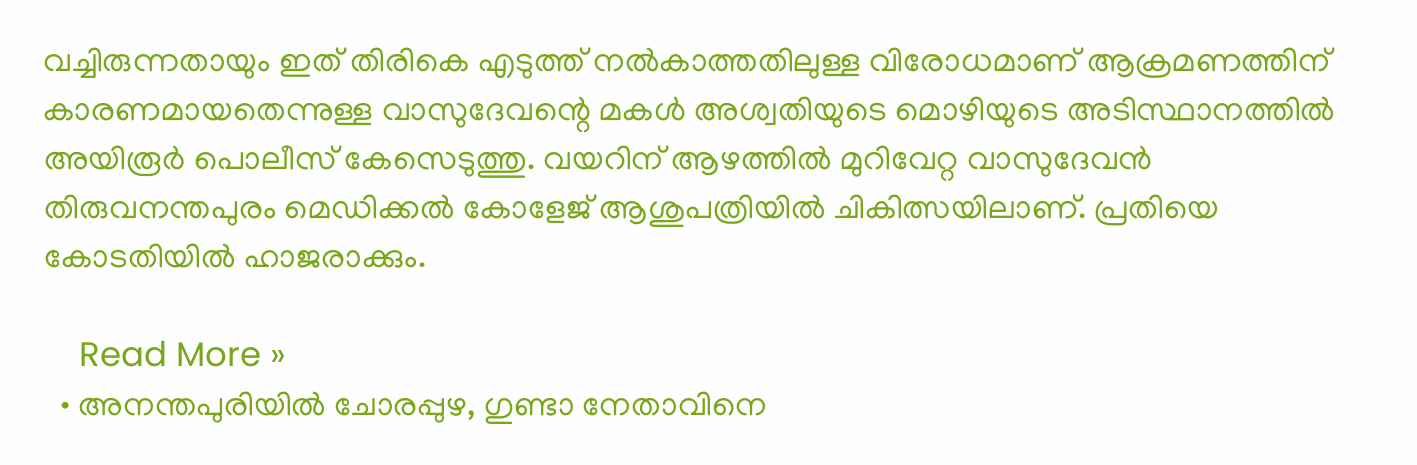വച്ചിരുന്നതായും ഇത് തിരികെ എടുത്ത് നല്‍കാത്തതിലുള്ള വിരോധമാണ് ആക്രമണത്തിന് കാരണമായതെന്നുള്ള വാസുദേവന്റെ മകള്‍ അശ്വതിയുടെ മൊഴിയുടെ അടിസ്ഥാനത്തില്‍ അയിരൂര്‍ പൊലീസ് കേസെടുത്തു. വയറിന് ആഴത്തില്‍ മുറിവേറ്റ വാസുദേവന്‍ തിരുവനന്തപുരം മെഡിക്കല്‍ കോളേജ് ആശുപത്രിയില്‍ ചികിത്സയിലാണ്. പ്രതിയെ കോടതിയില്‍ ഹാജരാക്കും.

    Read More »
  • അനന്തപുരിയിൽ ചോരപ്പുഴ, ഗുണ്ടാ നേതാവിനെ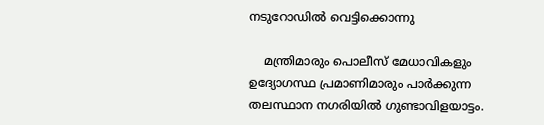നടുറോഡിൽ വെട്ടിക്കൊന്നു

    മന്ത്രിമാരും പൊലീസ് മേധാവികളും ഉദ്യോഗസ്ഥ പ്രമാണിമാരും പാർക്കുന്ന തലസ്ഥാന നഗരിയിൽ ഗുണ്ടാവിളയാട്ടം.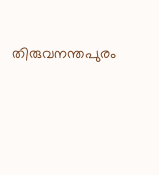തിരുവനന്തപുരം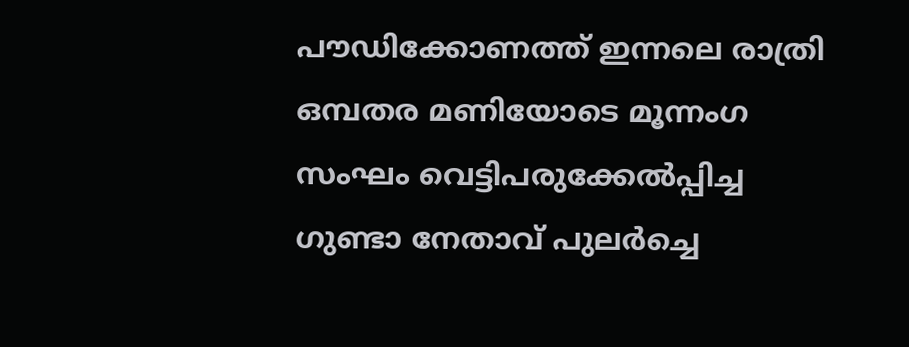പൗഡിക്കോണത്ത് ഇന്നലെ രാത്രി ഒമ്പതര മണിയോടെ മൂന്നംഗ സംഘം വെട്ടിപരുക്കേൽപ്പിച്ച ഗുണ്ടാ നേതാവ് പുലർച്ചെ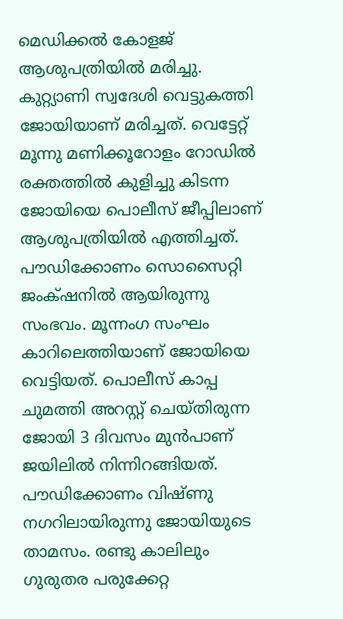മെഡിക്കൽ കോളജ് ആശുപത്രിയിൽ മരിച്ചു. കുറ്റ്യാണി സ്വദേശി വെട്ടുകത്തി ജോയിയാണ് മരിച്ചത്. വെട്ടേറ്റ് മൂന്നു മണിക്കൂറോളം റോഡിൽ രക്തത്തിൽ കുളിച്ചു കിടന്ന ജോയിയെ പൊലീസ് ജീപ്പിലാണ് ആശുപത്രിയിൽ എത്തിച്ചത്.   പൗഡിക്കോണം സൊസൈറ്റി ജംക്‌ഷനിൽ ആയിരുന്നു സംഭവം. മൂന്നംഗ സംഘം കാറിലെത്തിയാണ് ജോയിയെ വെട്ടിയത്. പൊലീസ് കാപ്പ ചുമത്തി അറസ്റ്റ് ചെയ്തിരുന്ന ജോയി 3 ദിവസം മുൻപാണ് ജയിലിൽ നിന്നിറങ്ങിയത്. പൗഡിക്കോണം വിഷ്ണു നഗറിലായിരുന്നു ജോയിയുടെ താമസം. രണ്ടു കാലിലും ഗുരുതര പരുക്കേറ്റ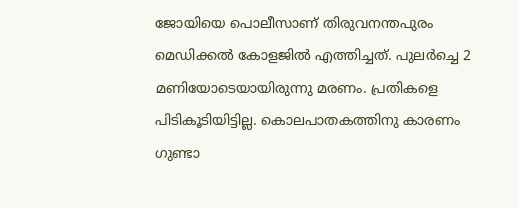ജോയിയെ പൊലീസാണ് തിരുവനന്തപുരം മെഡിക്കൽ കോളജിൽ എത്തിച്ചത്. പുലർച്ചെ 2 മണിയോടെയായിരുന്നു മരണം. പ്രതികളെ പിടികൂടിയിട്ടില്ല. കൊലപാതകത്തിനു കാരണം ഗുണ്ടാ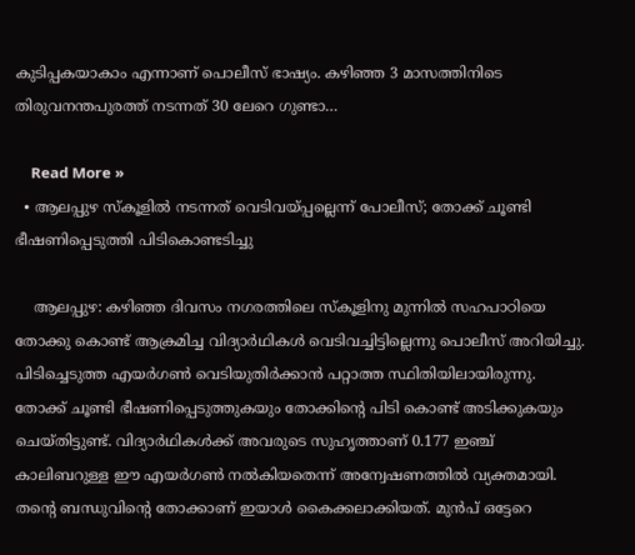കുടിപ്പകയാകാം എന്നാണ് പൊലീസ് ഭാഷ്യം. കഴിഞ്ഞ 3 മാസത്തിനിടെ തിരുവനന്തപുരത്ത് നടന്നത് 30 ലേറെ ഗുണ്ടാ…

    Read More »
  • ആലപ്പുഴ സ്‌കൂളില്‍ നടന്നത് വെടിവയ്പ്പല്ലെന്ന് പോലീസ്; തോക്ക് ചൂണ്ടി ഭീഷണിപ്പെടുത്തി പിടികൊണ്ടടിച്ചു

    ആലപ്പുഴ: കഴിഞ്ഞ ദിവസം നഗരത്തിലെ സ്‌കൂളിനു മുന്നില്‍ സഹപാഠിയെ തോക്കു കൊണ്ട് ആക്രമിച്ച വിദ്യാര്‍ഥികള്‍ വെടിവച്ചിട്ടില്ലെന്നു പൊലീസ് അറിയിച്ചു. പിടിച്ചെടുത്ത എയര്‍ഗണ്‍ വെടിയുതിര്‍ക്കാന്‍ പറ്റാത്ത സ്ഥിതിയിലായിരുന്നു. തോക്ക് ചൂണ്ടി ഭീഷണിപ്പെടുത്തുകയും തോക്കിന്റെ പിടി കൊണ്ട് അടിക്കുകയും ചെയ്തിട്ടുണ്ട്. വിദ്യാര്‍ഥികള്‍ക്ക് അവരുടെ സുഹൃത്താണ് 0.177 ഇഞ്ച് കാലിബറുള്ള ഈ എയര്‍ഗണ്‍ നല്‍കിയതെന്ന് അന്വേഷണത്തില്‍ വ്യക്തമായി. തന്റെ ബന്ധുവിന്റെ തോക്കാണ് ഇയാള്‍ കൈക്കലാക്കിയത്. മുന്‍പ് ഒട്ടേറെ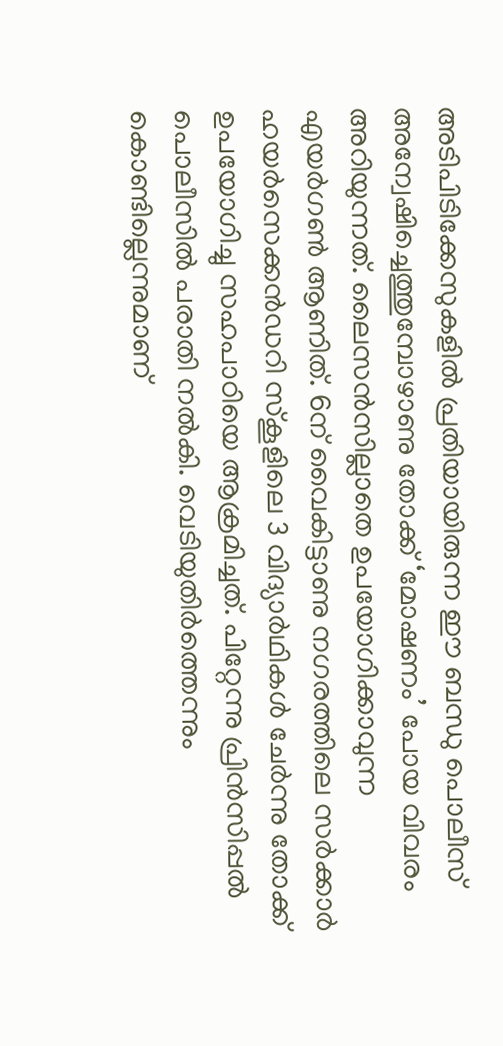അടിപിടിക്കേസുകളില്‍ പ്രതിയായിരുന്ന ഈ ബന്ധു പൊലീസ് അന്വേഷിച്ചെത്തുമ്പോഴാണു തോക്ക് ‘മോഷണം’ പോയ വിവരം അറിയുന്നത്. ലൈസന്‍സില്ലാതെ ഉപയോഗിക്കാവുന്ന എയര്‍ഗണ്‍ ആണിത്. 6ന് വൈകിട്ടാണു നഗരത്തിലെ സര്‍ക്കാര്‍ ഹയര്‍സെക്കന്‍ഡറി സ്‌കൂളിലെ 3 വിദ്യാര്‍ഥികള്‍ ചേര്‍ന്നു തോക്ക് ഉപയോഗിച്ചു സഹപാഠിയെ ആക്രമിച്ചത്. പിറ്റേന്നു പ്രിന്‍സിപ്പല്‍ പൊലീസില്‍ പരാതി നല്‍കി. വെടിയുതിര്‍ത്തെന്നും കൊണ്ടില്ലെന്നുമാണ്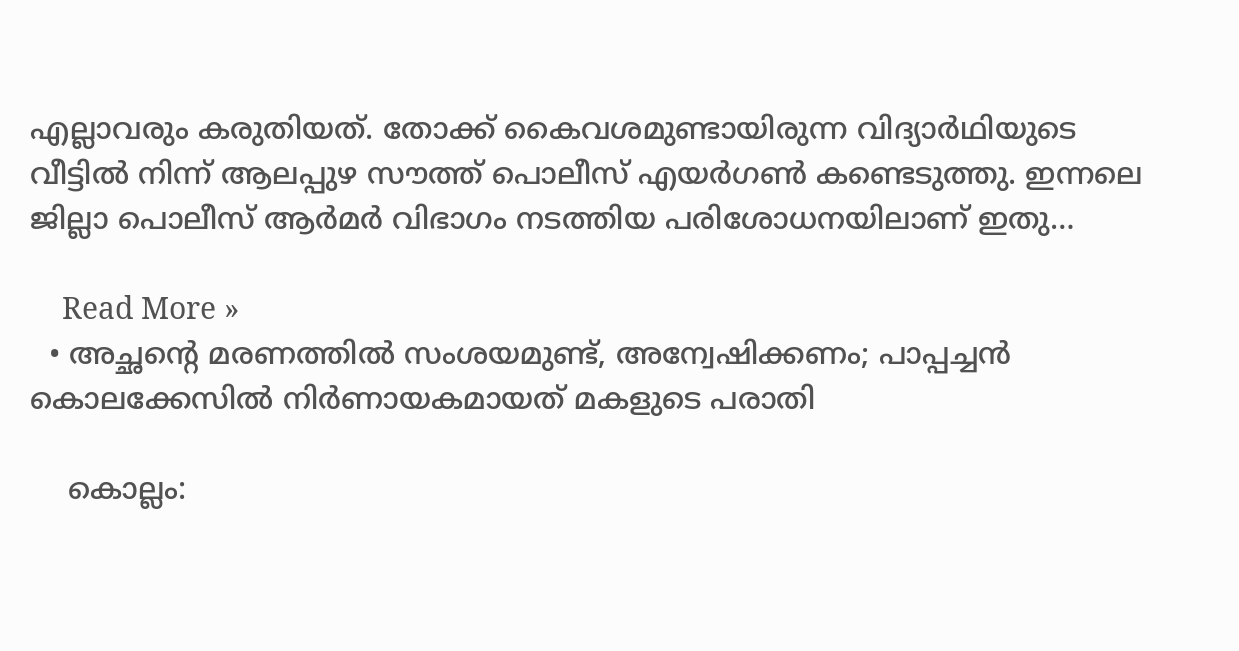എല്ലാവരും കരുതിയത്. തോക്ക് കൈവശമുണ്ടായിരുന്ന വിദ്യാര്‍ഥിയുടെ വീട്ടില്‍ നിന്ന് ആലപ്പുഴ സൗത്ത് പൊലീസ് എയര്‍ഗണ്‍ കണ്ടെടുത്തു. ഇന്നലെ ജില്ലാ പൊലീസ് ആര്‍മര്‍ വിഭാഗം നടത്തിയ പരിശോധനയിലാണ് ഇതു…

    Read More »
  • അച്ഛന്റെ മരണത്തില്‍ സംശയമുണ്ട്, അന്വേഷിക്കണം; പാപ്പച്ചന്‍ കൊലക്കേസില്‍ നിര്‍ണായകമായത് മകളുടെ പരാതി

    കൊല്ലം: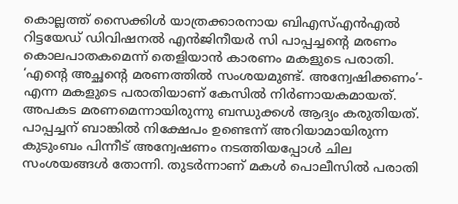കൊല്ലത്ത് സൈക്കിള്‍ യാത്രക്കാരനായ ബിഎസ്എന്‍എല്‍ റിട്ടയേഡ് ഡിവിഷനല്‍ എന്‍ജിനീയര്‍ സി പാപ്പച്ചന്റെ മരണം കൊലപാതകമെന്ന് തെളിയാന്‍ കാരണം മകളുടെ പരാതി. ‘എന്റെ അച്ഛന്റെ മരണത്തില്‍ സംശയമുണ്ട്. അന്വേഷിക്കണം’- എന്ന മകളുടെ പരാതിയാണ് കേസില്‍ നിര്‍ണായകമായത്. അപകട മരണമെന്നായിരുന്നു ബന്ധുക്കള്‍ ആദ്യം കരുതിയത്. പാപ്പച്ചന് ബാങ്കില്‍ നിക്ഷേപം ഉണ്ടെന്ന് അറിയാമായിരുന്ന കുടുംബം പിന്നീട് അന്വേഷണം നടത്തിയപ്പോള്‍ ചില സംശയങ്ങള്‍ തോന്നി. തുടര്‍ന്നാണ് മകള്‍ പൊലീസില്‍ പരാതി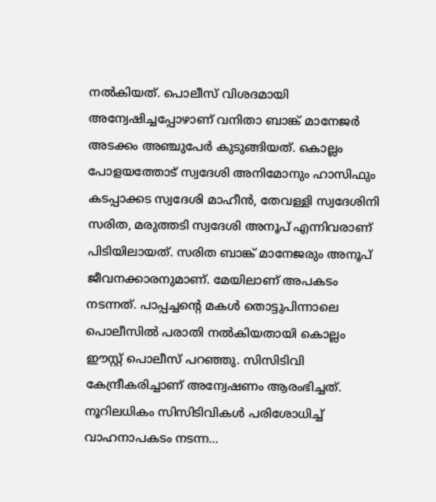നല്‍കിയത്. പൊലീസ് വിശദമായി അന്വേഷിച്ചപ്പോഴാണ് വനിതാ ബാങ്ക് മാനേജര്‍ അടക്കം അഞ്ചുപേര്‍ കുടുങ്ങിയത്. കൊല്ലം പോളയത്തോട് സ്വദേശി അനിമോനും ഹാസിഫും കടപ്പാക്കട സ്വദേശി മാഹീന്‍, തേവള്ളി സ്വദേശിനി സരിത, മരുത്തടി സ്വദേശി അനൂപ് എന്നിവരാണ് പിടിയിലായത്. സരിത ബാങ്ക് മാനേജരും അനൂപ് ജീവനക്കാരനുമാണ്. മേയിലാണ് അപകടം നടന്നത്. പാപ്പച്ചന്റെ മകള്‍ തൊട്ടുപിന്നാലെ പൊലീസില്‍ പരാതി നല്‍കിയതായി കൊല്ലം ഈസ്റ്റ് പൊലീസ് പറഞ്ഞു. സിസിടിവി കേന്ദ്രീകരിച്ചാണ് അന്വേഷണം ആരംഭിച്ചത്. നൂറിലധികം സിസിടിവികള്‍ പരിശോധിച്ച് വാഹനാപകടം നടന്ന…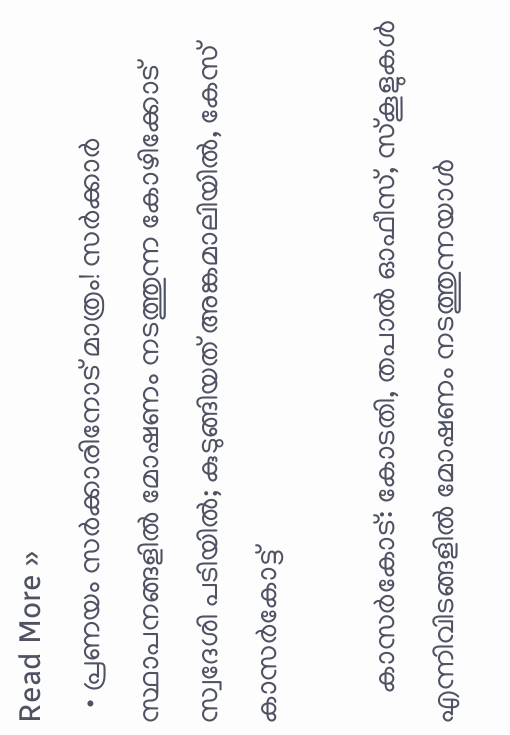Read More »
  • പ്രണയം സര്‍ക്കാരിനോട് മാത്രം! സര്‍ക്കാര്‍ സ്ഥാപനങ്ങളില്‍ മോഷണം നടത്തുന്ന കോഴിക്കോട് സ്വദേശി പടിയില്‍; കുടുങ്ങിയത് അങ്കമാലിയില്‍, കേസ് കാസര്‍കോട്ട്

    കാസര്‍കോട്: കോടതി, തപാല്‍ ഓഫീസ്, സ്‌കൂളുകള്‍ എന്നിവിടങ്ങളില്‍ മോഷണം നടത്തുന്നയാള്‍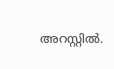അറസ്റ്റില്‍.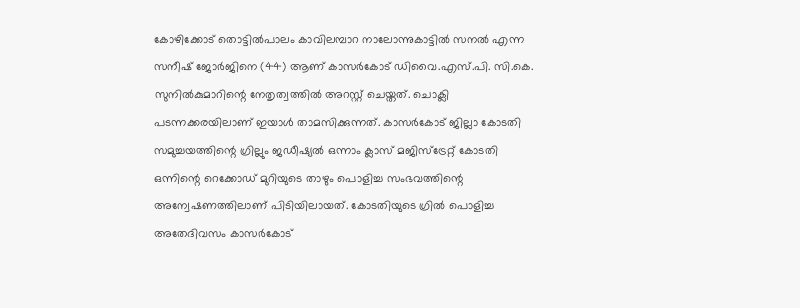കോഴിക്കോട് തൊട്ടില്‍പാലം കാവിലമ്പാറ നാലോന്നുകാട്ടില്‍ സനല്‍ എന്ന സനീഷ് ജോര്‍ജിനെ (44) ആണ് കാസര്‍കോട് ഡിവൈ.എസ്.പി. സി.കെ. സുനില്‍കുമാറിന്റെ നേതൃത്വത്തില്‍ അറസ്റ്റ് ചെയ്തത്. ചൊക്ലി പടന്നക്കരയിലാണ് ഇയാള്‍ താമസിക്കുന്നത്. കാസര്‍കോട് ജില്ലാ കോടതി സമുച്ചയത്തിന്റെ ഗ്രില്ലും ജഡീഷ്യല്‍ ഒന്നാം ക്ലാസ് മജിസ്ട്രേറ്റ് കോടതി ഒന്നിന്റെ റെക്കോഡ് മുറിയുടെ താഴും പൊളിച്ച സംഭവത്തിന്റെ അന്വേഷണത്തിലാണ് പിടിയിലായത്. കോടതിയുടെ ഗ്രില്‍ പൊളിച്ച അതേദിവസം കാസര്‍കോട്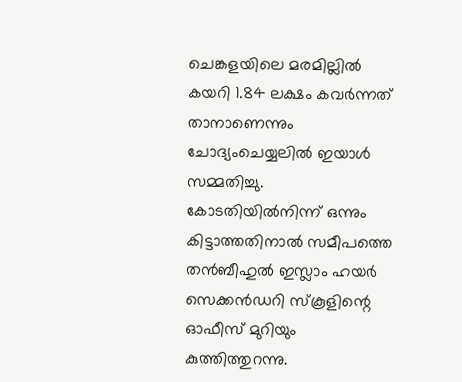ചെങ്കളയിലെ മരമില്ലില്‍ കയറി 1.84 ലക്ഷം കവര്‍ന്നത് താനാണെന്നും ചോദ്യംചെയ്യലില്‍ ഇയാള്‍ സമ്മതിച്ചു. കോടതിയില്‍നിന്ന് ഒന്നും കിട്ടാത്തതിനാല്‍ സമീപത്തെ തന്‍ബീഹുല്‍ ഇസ്ലാം ഹയര്‍ സെക്കന്‍ഡറി സ്‌കൂളിന്റെ ഓഫീസ് മുറിയും കുത്തിത്തുറന്നു.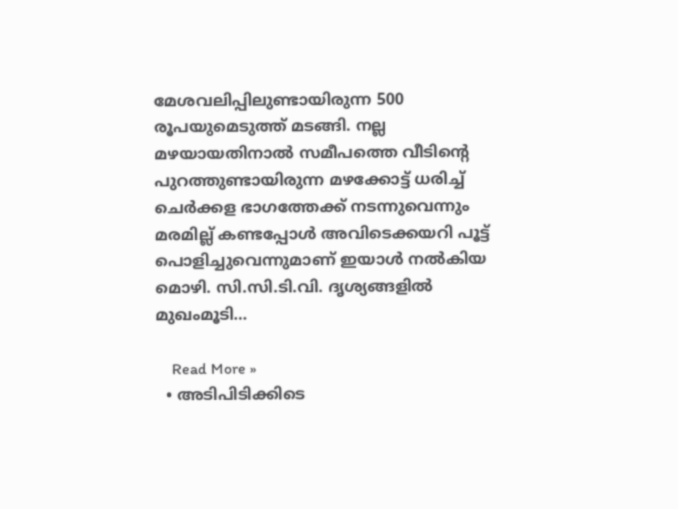മേശവലിപ്പിലുണ്ടായിരുന്ന 500 രൂപയുമെടുത്ത് മടങ്ങി. നല്ല മഴയായതിനാല്‍ സമീപത്തെ വീടിന്റെ പുറത്തുണ്ടായിരുന്ന മഴക്കോട്ട് ധരിച്ച് ചെര്‍ക്കള ഭാഗത്തേക്ക് നടന്നുവെന്നും മരമില്ല് കണ്ടപ്പോള്‍ അവിടെക്കയറി പൂട്ട് പൊളിച്ചുവെന്നുമാണ് ഇയാള്‍ നല്‍കിയ മൊഴി. സി.സി.ടി.വി. ദൃശ്യങ്ങളില്‍ മുഖംമൂടി…

    Read More »
  • അടിപിടിക്കിടെ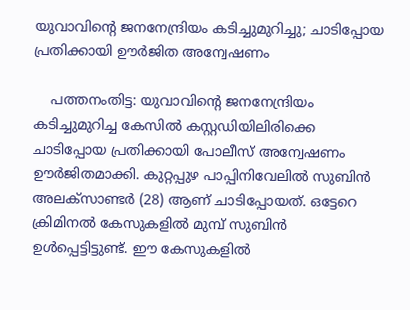യുവാവിന്റെ ജനനേന്ദ്രിയം കടിച്ചുമുറിച്ചു; ചാടിപ്പോയ പ്രതിക്കായി ഊര്‍ജിത അന്വേഷണം

    പത്തനംതിട്ട: യുവാവിന്റെ ജനനേന്ദ്രിയം കടിച്ചുമുറിച്ച കേസില്‍ കസ്റ്റഡിയിലിരിക്കെ ചാടിപ്പോയ പ്രതിക്കായി പോലീസ് അന്വേഷണം ഊര്‍ജിതമാക്കി. കുറ്റപ്പുഴ പാപ്പിനിവേലില്‍ സുബിന്‍ അലക്സാണ്ടര്‍ (28) ആണ് ചാടിപ്പോയത്. ഒട്ടേറെ ക്രിമിനല്‍ കേസുകളില്‍ മുമ്പ് സുബിന്‍ ഉള്‍പ്പെട്ടിട്ടുണ്ട്. ഈ കേസുകളില്‍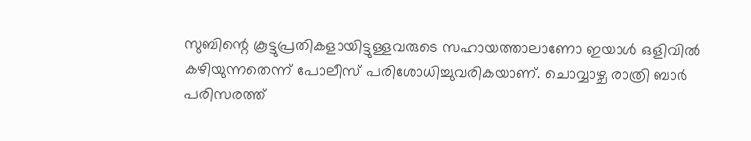സുബിന്റെ കൂട്ടുപ്രതികളായിട്ടുള്ളവരുടെ സഹായത്താലാണോ ഇയാള്‍ ഒളിവില്‍ കഴിയുന്നതെന്ന് പോലീസ് പരിശോധിച്ചുവരികയാണ്. ചൊവ്വാഴ്ച രാത്രി ബാര്‍ പരിസരത്ത്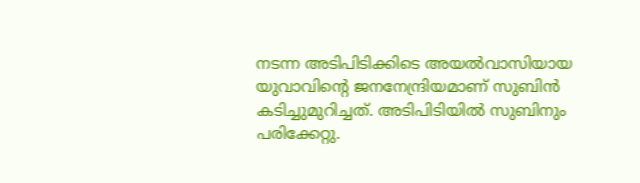നടന്ന അടിപിടിക്കിടെ അയല്‍വാസിയായ യുവാവിന്റെ ജനനേന്ദ്രിയമാണ് സുബിന്‍ കടിച്ചുമുറിച്ചത്. അടിപിടിയില്‍ സുബിനും പരിക്കേറ്റു.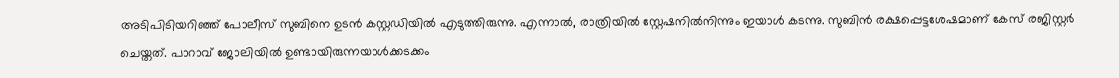അടിപിടിയറിഞ്ഞ് പോലീസ് സുബിനെ ഉടന്‍ കസ്റ്റഡിയില്‍ എടുത്തിരുന്നു. എന്നാല്‍, രാത്രിയില്‍ സ്റ്റേഷനില്‍നിന്നും ഇയാള്‍ കടന്നു. സുബിന്‍ രക്ഷപ്പെട്ടശേഷമാണ് കേസ് രജിസ്റ്റര്‍ ചെയ്തത്. പാറാവ് ജോലിയില്‍ ഉണ്ടായിരുന്നയാള്‍ക്കടക്കം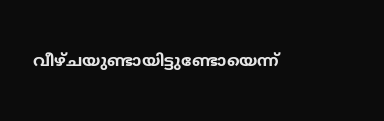വീഴ്ചയുണ്ടായിട്ടുണ്ടോയെന്ന്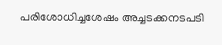പരിശോധിച്ചശേഷം അച്ചടക്കനടപടി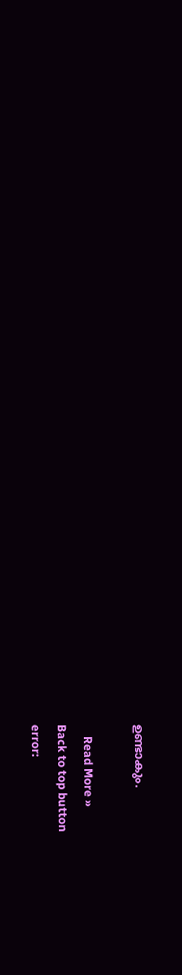ഉണ്ടാകും.

    Read More »
Back to top button
error: